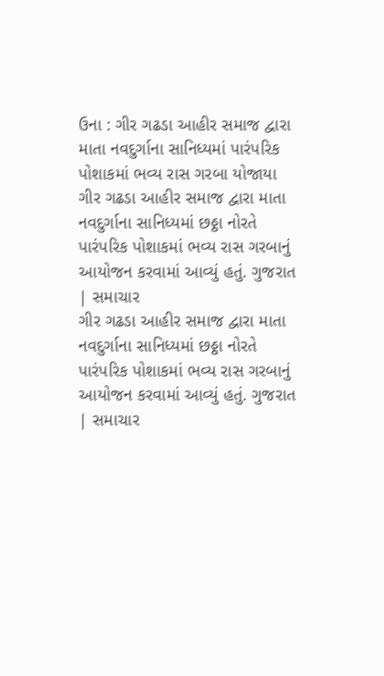ઉના : ગીર ગઢડા આહીર સમાજ દ્વારા માતા નવદુર્ગાના સાનિધ્યમાં પારંપરિક પોશાકમાં ભવ્ય રાસ ગરબા યોજાયા
ગીર ગઢડા આહીર સમાજ દ્વારા માતા નવદુર્ગાના સાનિધ્યમાં છઠ્ઠા નોરતે પારંપરિક પોશાકમાં ભવ્ય રાસ ગરબાનું આયોજન કરવામાં આવ્યું હતું. ગુજરાત | સમાચાર
ગીર ગઢડા આહીર સમાજ દ્વારા માતા નવદુર્ગાના સાનિધ્યમાં છઠ્ઠા નોરતે પારંપરિક પોશાકમાં ભવ્ય રાસ ગરબાનું આયોજન કરવામાં આવ્યું હતું. ગુજરાત | સમાચાર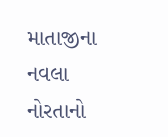માતાજીના નવલા નોરતાનો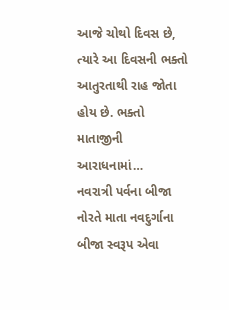આજે ચોથો દિવસ છે, ત્યારે આ દિવસની ભક્તો આતુરતાથી રાહ જોતા હોય છે. ભક્તો માતાજીની આરાધનામાં…
નવરાત્રી પર્વના બીજા નોરતે માતા નવદુર્ગાના બીજા સ્વરૂપ એવા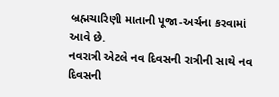બ્રહ્મચારિણી માતાની પૂજા-અર્ચના કરવામાં આવે છે.
નવરાત્રી એટલે નવ દિવસની રાત્રીની સાથે નવ દિવસની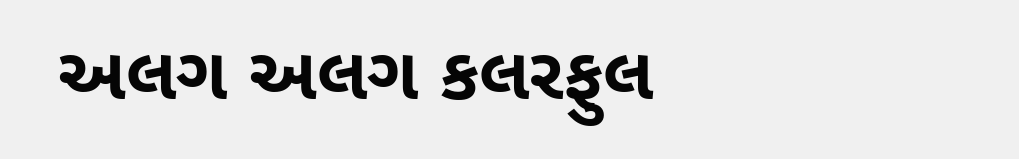અલગ અલગ કલરફુલ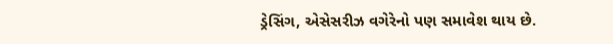ડ્રેસિંગ, એસેસરીઝ વગેરેનો પણ સમાવેશ થાય છે.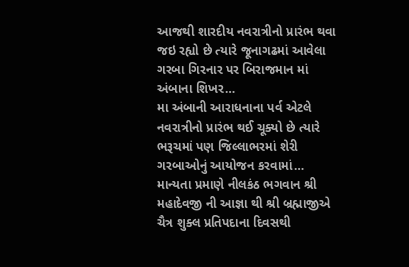આજથી શારદીય નવરાત્રીનો પ્રારંભ થવા જઇ રહ્યો છે ત્યારે જૂનાગઢમાં આવેલા ગરબા ગિરનાર પર બિરાજમાન માં અંબાના શિખર…
મા અંબાની આરાધનાના પર્વ એટલે નવરાત્રીનો પ્રારંભ થઈ ચૂક્યો છે ત્યારે ભરૂચમાં પણ જિલ્લાભરમાં શેરી ગરબાઓનું આયોજન કરવામાં…
માન્યતા પ્રમાણે નીલકંઠ ભગવાન શ્રી મહાદેવજી ની આજ્ઞા થી શ્રી બ્રહ્માજીએ ચૈત્ર શુક્લ પ્રતિપદાના દિવસથી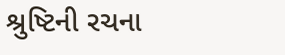શ્રુષ્ટિની રચના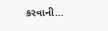કરવાની…